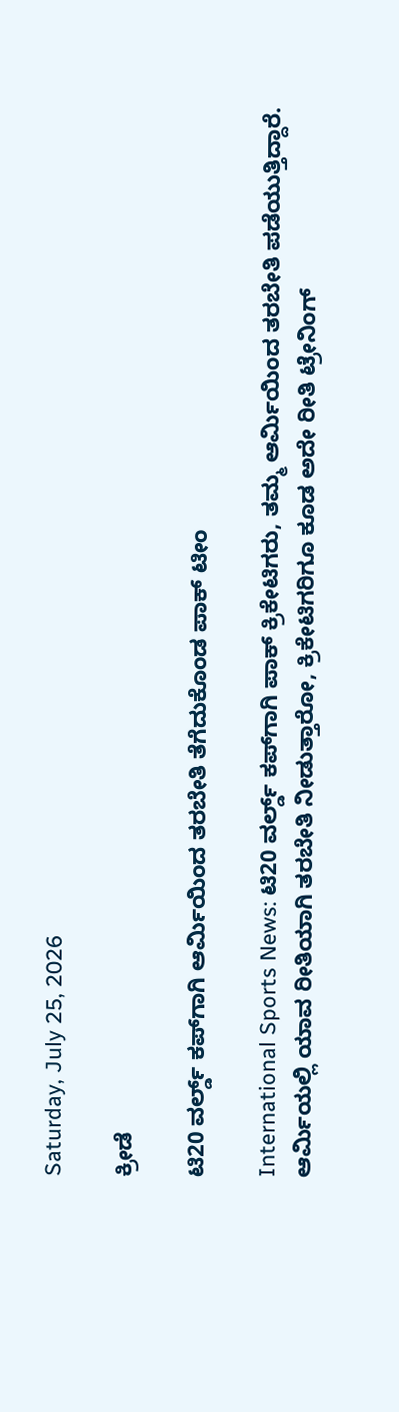Saturday, July 25, 2026

ಕ್ರೀಡೆ

ಟಿ20 ವರ್ಲ್ಡ್ ಕಪ್‌ಗಾಗಿ ಆರ್ಮಿಯಿಂದ ತರಬೇತಿ ತೆಗೆದುಕೊಂಡ ಪಾಕ್ ಟೀಂ

International Sports News: ಟಿ20 ವರ್ಲ್ಡ್ ಕಪ್‌ಗಾಗಿ ಪಾಕ್ ಕ್ರಿಕೇಟಿಗರು, ತಮ್ಮ ಆರ್ಮಿಯಿಂದ ತರಬೇತಿ ಪಡೆಯುತ್ತಿದ್ದಾರೆ. ಆರ್ಮಿಯಲ್ಲಿ ಯಾವ ರೀತಿಯಾಗಿ ತರಬೇತಿ ನೀಡುತ್ತಾರೋ, ಕ್ರಿಕೇಟಿಗರಿಗೂ ಕೂಡ ಅದೇ ರೀತಿ ಟ್ರೇನಿಂಗ್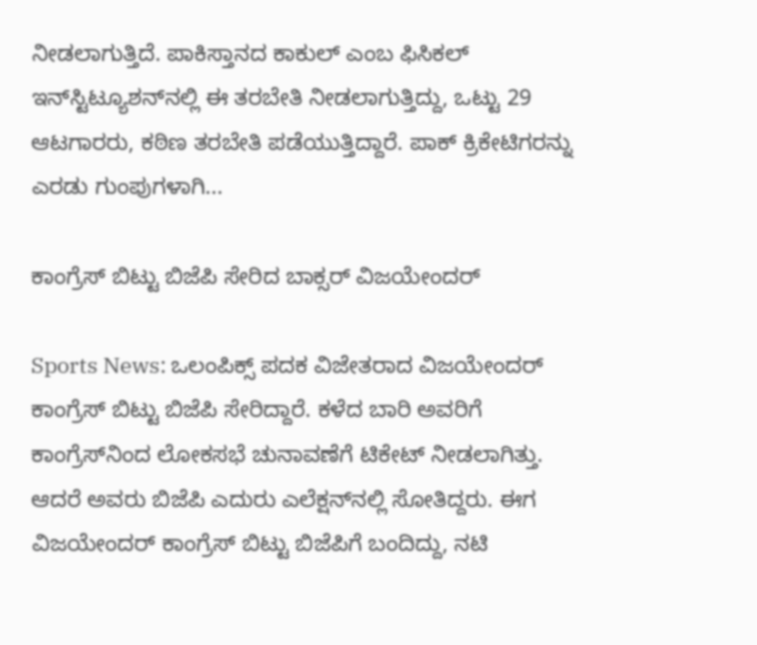ನೀಡಲಾಗುತ್ತಿದೆ. ಪಾಕಿಸ್ತಾನದ ಕಾಕುಲ್ ಎಂಬ ಫಿಸಿಕಲ್ ಇನ್‌ಸ್ಟಿಟ್ಯೂಶನ್‌ನಲ್ಲಿ ಈ ತರಬೇತಿ ನೀಡಲಾಗುತ್ತಿದ್ದು, ಒಟ್ಟು 29 ಆಟಗಾರರು, ಕಠಿಣ ತರಬೇತಿ ಪಡೆಯುತ್ತಿದ್ದಾರೆ. ಪಾಕ್ ಕ್ರಿಕೇಟಿಗರನ್ನು ಎರಡು ಗುಂಪುಗಳಾಗಿ...

ಕಾಂಗ್ರೆಸ್ ಬಿಟ್ಟು ಬಿಜೆಪಿ ಸೇರಿದ ಬಾಕ್ಸರ್ ವಿಜಯೇಂದರ್

Sports News: ಒಲಂಪಿಕ್ಸ್ ಪದಕ ವಿಜೇತರಾದ ವಿಜಯೇಂದರ್ ಕಾಂಗ್ರೆಸ್ ಬಿಟ್ಟು ಬಿಜೆಪಿ ಸೇರಿದ್ದಾರೆ. ಕಳೆದ ಬಾರಿ ಅವರಿಗೆ ಕಾಂಗ್ರೆಸ್‌ನಿಂದ ಲೋಕಸಭೆ ಚುನಾವಣೆಗೆ ಟಿಕೇಟ್ ನೀಡಲಾಗಿತ್ತು. ಆದರೆ ಅವರು ಬಿಜೆಪಿ ಎದುರು ಎಲೆಕ್ಷನ್‌ನಲ್ಲಿ ಸೋತಿದ್ದರು. ಈಗ ವಿಜಯೇಂದರ್ ಕಾಂಗ್ರೆಸ್ ಬಿಟ್ಟು ಬಿಜೆಪಿಗೆ ಬಂದಿದ್ದು, ನಟಿ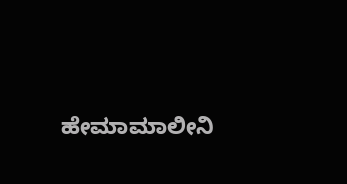ಹೇಮಾಮಾಲೀನಿ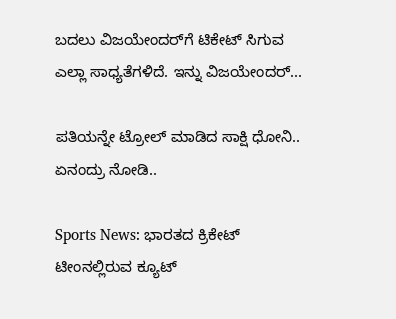ಬದಲು ವಿಜಯೇಂದರ್‌ಗೆ ಟಿಕೇಟ್ ಸಿಗುವ ಎಲ್ಲಾ ಸಾಧ್ಯತೆಗಳಿದೆ. ಇನ್ನು ವಿಜಯೇಂದರ್...

ಪತಿಯನ್ನೇ ಟ್ರೋಲ್ ಮಾಡಿದ ಸಾಕ್ಷಿ ಧೋನಿ.. ಏನಂದ್ರು ನೋಡಿ..

Sports News: ಭಾರತದ ಕ್ರಿಕೇಟ್ ಟೀಂನಲ್ಲಿರುವ ಕ್ಯೂಟ್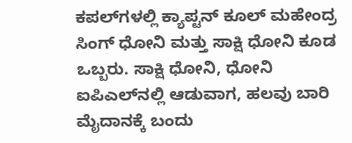ಕಪಲ್‌ಗಳಲ್ಲಿ ಕ್ಯಾಪ್ಟನ್ ಕೂಲ್ ಮಹೇಂದ್ರ ಸಿಂಗ್ ಧೋನಿ ಮತ್ತು ಸಾಕ್ಷಿ ಧೋನಿ ಕೂಡ ಒಬ್ಬರು. ಸಾಕ್ಷಿ ಧೋನಿ, ಧೋನಿ ಐಪಿಎಲ್‌ನಲ್ಲಿ ಆಡುವಾಗ, ಹಲವು ಬಾರಿ ಮೈದಾನಕ್ಕೆ ಬಂದು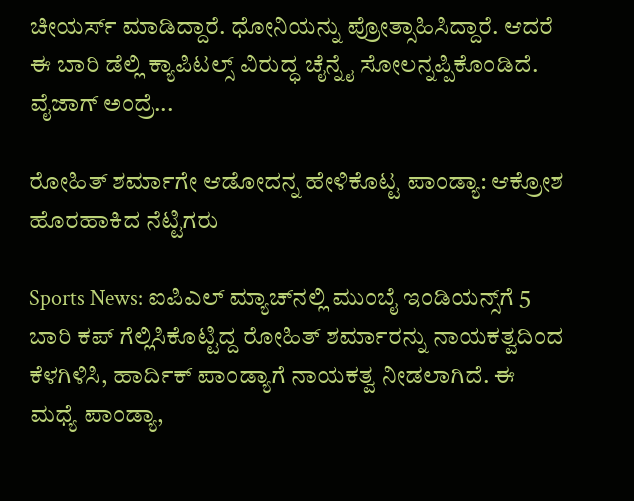ಚೀಯರ್ಸ್ ಮಾಡಿದ್ದಾರೆ. ಧೋನಿಯನ್ನು ಪ್ರೋತ್ಸಾಹಿಸಿದ್ದಾರೆ. ಆದರೆ ಈ ಬಾರಿ ಡೆಲ್ಲಿ ಕ್ಯಾಪಿಟಲ್ಸ್ ವಿರುದ್ಧ ಚೈನ್ನೈ ಸೋಲನ್ನಪ್ಪಿಕೊಂಡಿದೆ. ವೈಜಾಗ್ ಅಂದ್ರೆ...

ರೋಹಿತ್‌ ಶರ್ಮಾಗೇ ಆಡೋದನ್ನ ಹೇಳಿಕೊಟ್ಟ ಪಾಂಡ್ಯಾ: ಆಕ್ರೋಶ ಹೊರಹಾಕಿದ ನೆಟ್ಟಿಗರು

Sports News: ಐಪಿಎಲ್ ಮ್ಯಾಚ್‌ನಲ್ಲಿ ಮುಂಬೈ ಇಂಡಿಯನ್ಸ್‌ಗೆ 5 ಬಾರಿ ಕಪ್ ಗೆಲ್ಲಿಸಿಕೊಟ್ಟಿದ್ದ ರೋಹಿತ್ ಶರ್ಮಾರನ್ನು ನಾಯಕತ್ವದಿಂದ ಕೆಳಗಿಳಿಸಿ, ಹಾರ್ದಿಕ್ ಪಾಂಡ್ಯಾಗೆ ನಾಯಕತ್ವ ನೀಡಲಾಗಿದೆ. ಈ ಮಧ್ಯೆ ಪಾಂಡ್ಯಾ,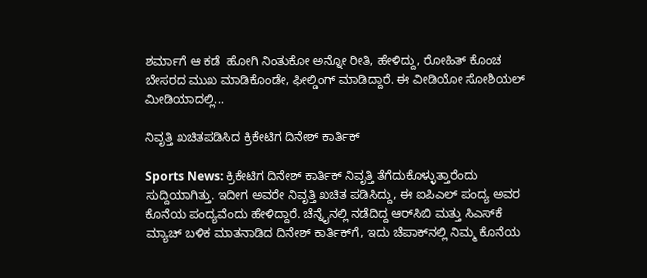ಶರ್ಮಾಗೆ ಆ ಕಡೆ  ಹೋಗಿ ನಿಂತುಕೋ ಅನ್ನೋ ರೀತಿ, ಹೇಳಿದ್ದು, ರೋಹಿತ್ ಕೊಂಚ ಬೇಸರದ ಮುಖ ಮಾಡಿಕೊಂಡೇ, ಫೀಲ್ಡಿಂಗ್ ಮಾಡಿದ್ದಾರೆ. ಈ ವೀಡಿಯೋ ಸೋಶಿಯಲ್ ಮೀಡಿಯಾದಲ್ಲಿ...

ನಿವೃತ್ತಿ ಖಚಿತಪಡಿಸಿದ ಕ್ರಿಕೇಟಿಗ ದಿನೇಶ್ ಕಾರ್ತಿಕ್

Sports News: ಕ್ರಿಕೇಟಿಗ ದಿನೇಶ್ ಕಾರ್ತಿಕ್ ನಿವೃತ್ತಿ ತೆಗೆದುಕೊಳ್ಳುತ್ತಾರೆಂದು ಸುದ್ದಿಯಾಗಿತ್ತು. ಇದೀಗ ಅವರೇ ನಿವೃತ್ತಿ ಖಚಿತ ಪಡಿಸಿದ್ದು, ಈ ಐಪಿಎಲ್ ಪಂದ್ಯ ಅವರ ಕೊನೆಯ ಪಂದ್ಯವೆಂದು ಹೇಳಿದ್ದಾರೆ. ಚೆನ್ನೈನಲ್ಲಿ ನಡೆದಿದ್ದ ಆರ್‌ಸಿಬಿ ಮತ್ತು ಸಿಎಸ್‌ಕೆ ಮ್ಯಾಚ್ ಬಳಿಕ ಮಾತನಾಡಿದ ದಿನೇಶ್ ಕಾರ್ತಿಕ್‌ಗೆ, ಇದು ಚೆಪಾಕ್‌ನಲ್ಲಿ ನಿಮ್ಮ ಕೊನೆಯ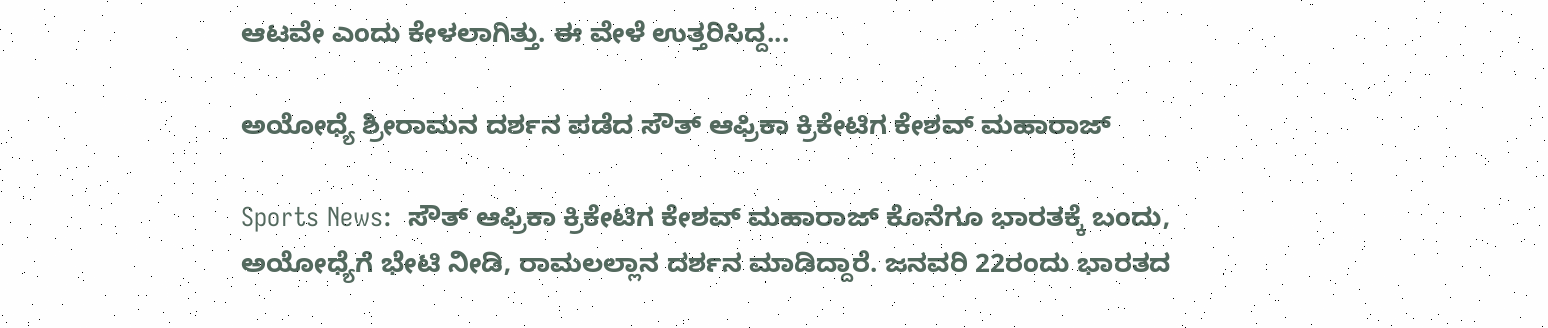ಆಟವೇ ಎಂದು ಕೇಳಲಾಗಿತ್ತು. ಈ ವೇಳೆ ಉತ್ತರಿಸಿದ್ದ...

ಅಯೋಧ್ಯೆ ಶ್ರೀರಾಮನ ದರ್ಶನ ಪಡೆದ ಸೌತ್ ಆಫ್ರಿಕಾ ಕ್ರಿಕೇಟಿಗ ಕೇಶವ್ ಮಹಾರಾಜ್

Sports News:  ಸೌತ್ ಆಫ್ರಿಕಾ ಕ್ರಿಕೇಟಿಗ ಕೇಶವ್ ಮಹಾರಾಜ್ ಕೊನೆಗೂ ಭಾರತಕ್ಕೆ ಬಂದು, ಅಯೋಧ್ಯೆಗೆ ಭೇಟಿ ನೀಡಿ, ರಾಮಲಲ್ಲಾನ ದರ್ಶನ ಮಾಡಿದ್ದಾರೆ. ಜನವರಿ 22ರಂದು ಭಾರತದ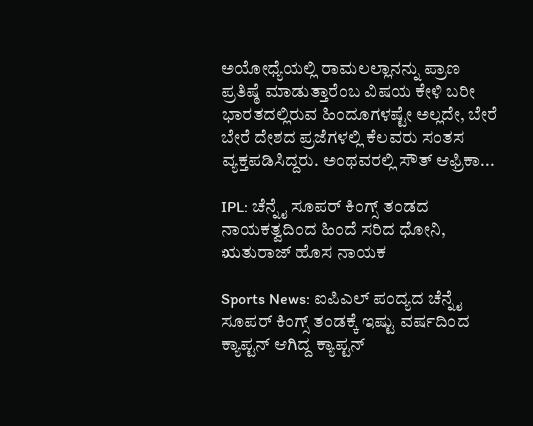ಅಯೋಧ್ಯೆಯಲ್ಲಿ ರಾಮಲಲ್ಲಾನನ್ನು ಪ್ರಾಣ ಪ್ರತಿಷ್ಠೆ ಮಾಡುತ್ತಾರೆಂಬ ವಿಷಯ ಕೇಳಿ ಬರೀ ಭಾರತದಲ್ಲಿರುವ ಹಿಂದೂಗಳಷ್ಟೇ ಅಲ್ಲದೇ, ಬೇರೆ ಬೇರೆ ದೇಶದ ಪ್ರಜೆಗಳಲ್ಲಿ ಕೆಲವರು ಸಂತಸ ವ್ಯಕ್ತಪಡಿಸಿದ್ದರು. ಅಂಥವರಲ್ಲಿ ಸೌತ್ ಆಫ್ರಿಕಾ...

IPL: ಚೆನ್ನೈ ಸೂಪರ್ ಕಿಂಗ್ಸ್ ತಂಡದ ನಾಯಕತ್ವದಿಂದ ಹಿಂದೆ ಸರಿದ ಧೋನಿ, ಋತುರಾಜ್ ಹೊಸ ನಾಯಕ

Sports News: ಐಪಿಎಲ್ ಪಂದ್ಯದ ಚೆನ್ನೈ ಸೂಪರ್ ಕಿಂಗ್ಸ್‌ ತಂಡಕ್ಕೆ ಇಷ್ಟು ವರ್ಷದಿಂದ ಕ್ಯಾಪ್ಟನ್ ಆಗಿದ್ದ ಕ್ಯಾಪ್ಟನ್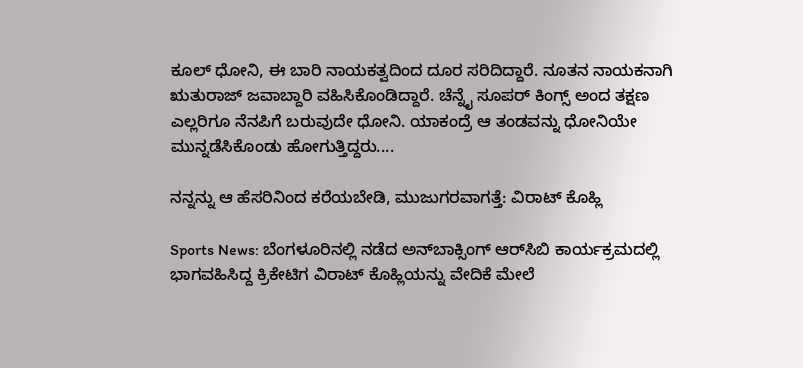ಕೂಲ್ ಧೋನಿ, ಈ ಬಾರಿ ನಾಯಕತ್ವದಿಂದ ದೂರ ಸರಿದಿದ್ದಾರೆ. ನೂತನ ನಾಯಕನಾಗಿ ಋತುರಾಜ್ ಜವಾಬ್ದಾರಿ ವಹಿಸಿಕೊಂಡಿದ್ದಾರೆ. ಚೆನ್ನೈ ಸೂಪರ್‌ ಕಿಂಗ್ಸ್ ಅಂದ ತಕ್ಷಣ ಎಲ್ಲರಿಗೂ ನೆನಪಿಗೆ ಬರುವುದೇ ಧೋನಿ. ಯಾಕಂದ್ರೆ ಆ ತಂಡವನ್ನು ಧೋನಿಯೇ ಮುನ್ನಡೆಸಿಕೊಂಡು ಹೋಗುತ್ತಿದ್ದರು....

ನನ್ನನ್ನು ಆ ಹೆಸರಿನಿಂದ ಕರೆಯಬೇಡಿ, ಮುಜುಗರವಾಗತ್ತೆ: ವಿರಾಟ್ ಕೊಹ್ಲಿ

Sports News: ಬೆಂಗಳೂರಿನಲ್ಲಿ ನಡೆದ ಅನ್‌ಬಾಕ್ಸಿಂಗ್ ಆರ್‌ಸಿಬಿ ಕಾರ್ಯಕ್ರಮದಲ್ಲಿ ಭಾಗವಹಿಸಿದ್ದ ಕ್ರಿಕೇಟಿಗ ವಿರಾಟ್ ಕೊಹ್ಲಿಯನ್ನು ವೇದಿಕೆ ಮೇಲೆ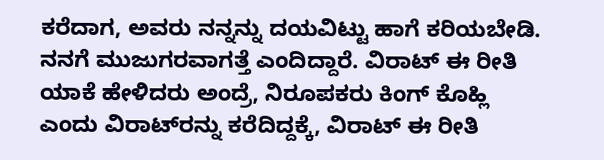ಕರೆದಾಗ, ಅವರು ನನ್ನನ್ನು ದಯವಿಟ್ಟು ಹಾಗೆ ಕರಿಯಬೇಡಿ. ನನಗೆ ಮುಜುಗರವಾಗತ್ತೆ ಎಂದಿದ್ದಾರೆ. ವಿರಾಟ್ ಈ ರೀತಿ ಯಾಕೆ ಹೇಳಿದರು ಅಂದ್ರೆ, ನಿರೂಪಕರು ಕಿಂಗ್ ಕೊಹ್ಲಿ ಎಂದು ವಿರಾಟ್‌ರನ್ನು ಕರೆದಿದ್ದಕ್ಕೆ, ವಿರಾಟ್ ಈ ರೀತಿ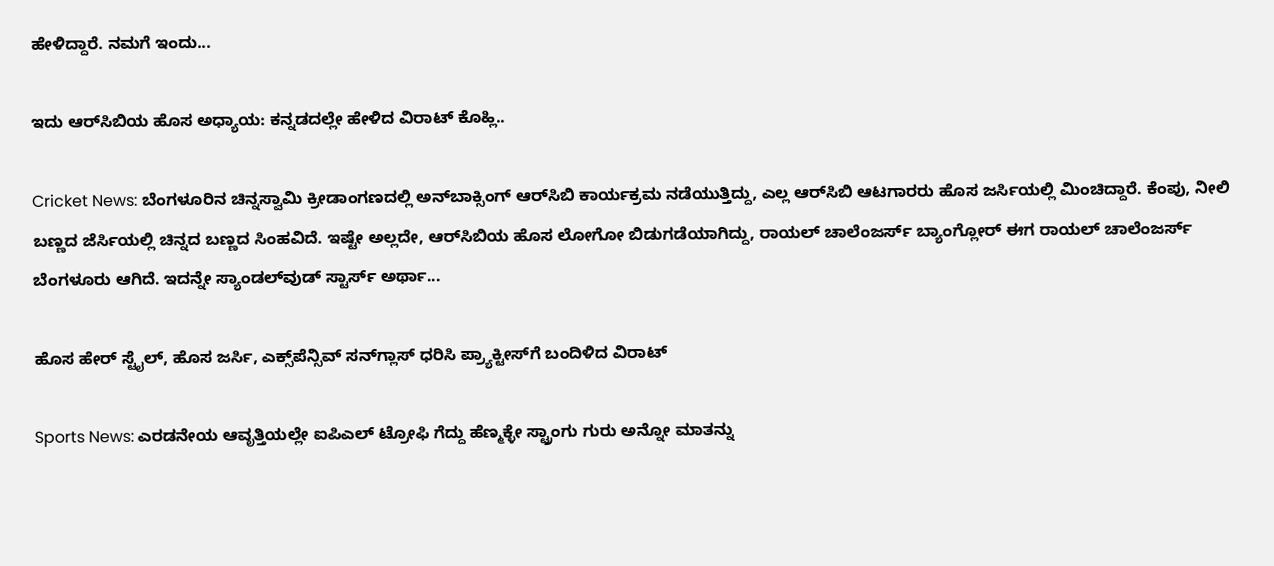ಹೇಳಿದ್ದಾರೆ. ನಮಗೆ ಇಂದು...

ಇದು ಆರ್‌ಸಿಬಿಯ ಹೊಸ ಅಧ್ಯಾಯ: ಕನ್ನಡದಲ್ಲೇ ಹೇಳಿದ ವಿರಾಟ್ ಕೊಹ್ಲಿ..

Cricket News: ಬೆಂಗಳೂರಿನ ಚಿನ್ನಸ್ವಾಮಿ ಕ್ರೀಡಾಂಗಣದಲ್ಲಿ ಅನ್‌ಬಾಕ್ಸಿಂಗ್ ಆರ್‌ಸಿಬಿ ಕಾರ್ಯಕ್ರಮ ನಡೆಯುತ್ತಿದ್ದು, ಎಲ್ಲ ಆರ್‌ಸಿಬಿ ಆಟಗಾರರು ಹೊಸ ಜರ್ಸಿಯಲ್ಲಿ ಮಿಂಚಿದ್ದಾರೆ. ಕೆಂಪು, ನೀಲಿ ಬಣ್ಣದ ಜೆರ್ಸಿಯಲ್ಲಿ ಚಿನ್ನದ ಬಣ್ಣದ ಸಿಂಹವಿದೆ. ಇಷ್ಟೇ ಅಲ್ಲದೇ, ಆರ್‌ಸಿಬಿಯ ಹೊಸ ಲೋಗೋ ಬಿಡುಗಡೆಯಾಗಿದ್ದು, ರಾಯಲ್ ಚಾಲೆಂಜರ್ಸ್ ಬ್ಯಾಂಗ್ಲೋರ್ ಈಗ ರಾಯಲ್ ಚಾಲೆಂಜರ್ಸ್ ಬೆಂಗಳೂರು ಆಗಿದೆ. ಇದನ್ನೇ ಸ್ಯಾಂಡಲ್‌ವುಡ್‌ ಸ್ಟಾರ್ಸ್ ಅರ್ಥಾ...

ಹೊಸ ಹೇರ್ ಸ್ಟೈಲ್, ಹೊಸ ಜರ್ಸಿ, ಎಕ್ಸ್‌ಪೆನ್ಸಿವ್ ಸನ್‌ಗ್ಲಾಸ್ ಧರಿಸಿ ಪ್ರ್ಯಾಕ್ಟೀಸ್‌ಗೆ ಬಂದಿಳಿದ ವಿರಾಟ್

Sports News: ಎರಡನೇಯ ಆವೃತ್ತಿಯಲ್ಲೇ ಐಪಿಎಲ್ ಟ್ರೋಫಿ ಗೆದ್ದು ಹೆಣ್ಮಕ್ಳೇ ಸ್ಟ್ರಾಂಗು ಗುರು ಅನ್ನೋ ಮಾತನ್ನು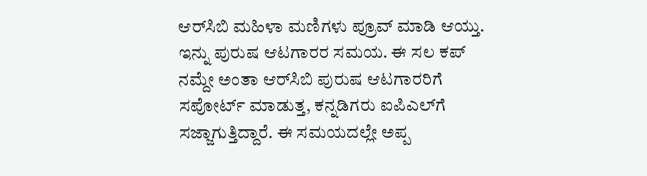ಆರ್‌ಸಿಬಿ ಮಹಿಳಾ ಮಣಿಗಳು ಪ್ರೂವ್ ಮಾಡಿ ಆಯ್ತು. ಇನ್ನು ಪುರುಷ ಆಟಗಾರರ ಸಮಯ. ಈ ಸಲ ಕಪ್ ನಮ್ದೇ ಅಂತಾ ಆರ್‌ಸಿಬಿ ಪುರುಷ ಆಟಗಾರರಿಗೆ ಸಪೋರ್ಟ್ ಮಾಡುತ್ತ, ಕನ್ನಡಿಗರು ಐಪಿಎಲ್‌ಗೆ ಸಜ್ಜಾಗುತ್ತಿದ್ದಾರೆ. ಈ ಸಮಯದಲ್ಲೇ ಅಪ್ಪ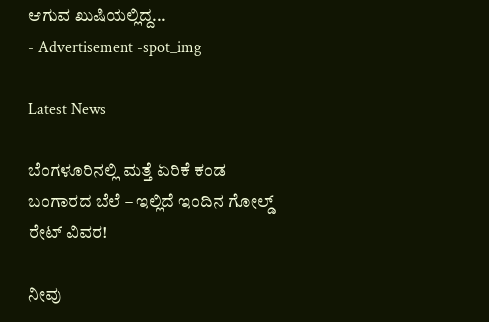ಆಗುವ ಖುಷಿಯಲ್ಲಿದ್ದ...
- Advertisement -spot_img

Latest News

ಬೆಂಗಳೂರಿನಲ್ಲಿ ಮತ್ತೆ ಏರಿಕೆ ಕಂಡ ಬಂಗಾರದ ಬೆಲೆ – ಇಲ್ಲಿದೆ ಇಂದಿನ ಗೋಲ್ಡ್ ರೇಟ್ ವಿವರ!

ನೀವು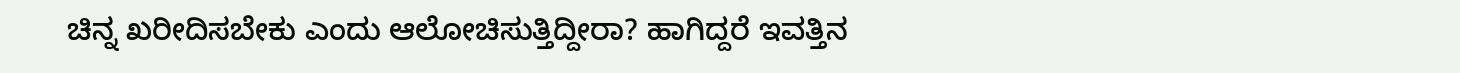ಚಿನ್ನ ಖರೀದಿಸಬೇಕು ಎಂದು ಆಲೋಚಿಸುತ್ತಿದ್ದೀರಾ? ಹಾಗಿದ್ದರೆ ಇವತ್ತಿನ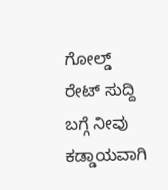ಗೋಲ್ಡ್ ರೇಟ್ ಸುದ್ದಿ ಬಗ್ಗೆ ನೀವು ಕಡ್ಡಾಯವಾಗಿ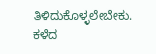ತಿಳಿದುಕೊಳ್ಳಲೇಬೇಕು. ಕಳೆದ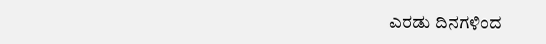ಎರಡು ದಿನಗಳಿಂದ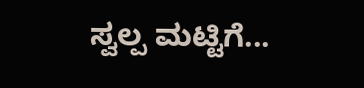ಸ್ವಲ್ಪ ಮಟ್ಟಿಗೆ...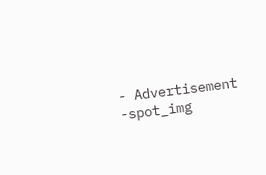- Advertisement -spot_img